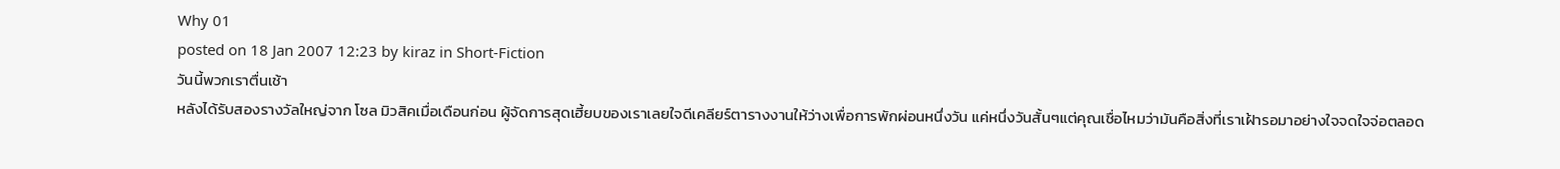Why 01
posted on 18 Jan 2007 12:23 by kiraz in Short-Fiction
วันนี้พวกเราตื่นเช้า
หลังได้รับสองรางวัลใหญ่จาก โซล มิวสิคเมื่อเดือนก่อน ผู้จัดการสุดเฮี้ยบของเราเลยใจดีเคลียร์ตารางงานให้ว่างเพื่อการพักผ่อนหนึ่งวัน แค่หนึ่งวันสั้นๆแต่คุณเชื่อไหมว่ามันคือสิ่งที่เราเฝ้ารอมาอย่างใจจดใจจ่อตลอด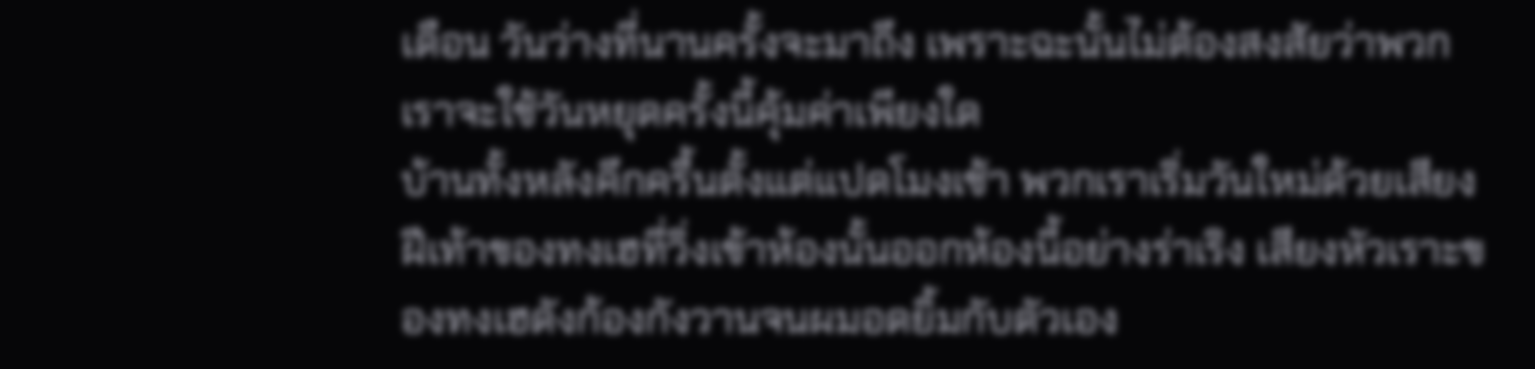เดือน วันว่างที่นานครั้งจะมาถึง เพราะฉะนั้นไม่ต้องสงสัยว่าพวกเราจะใช้วันหยุดครั้งนี้คุ้มค่าเพียงใด
บ้านทั้งหลังคึกครื้นตั้งแต่แปดโมงเช้า พวกเราเริ่มวันใหม่ด้วยเสียงฝีเท้าของทงเฮที่วิ่งเข้าห้องนั้นออกห้องนี้อย่างร่าเริง เสียงหัวเราะของทงเฮดังก้องกังวานจนผมอดยิ้มกับตัวเอง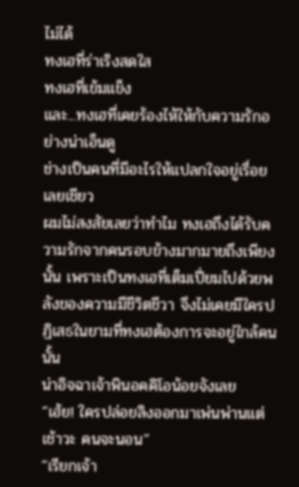ไม่ได้
ทงเฮที่ร่าเริงสดใส
ทงเฮที่เข้มแข็ง
และ...ทงเฮที่เคยร้องไห้ให้กับความรักอย่างน่าเอ็นดู
ช่างเป็นคนที่มีอะไรให้แปลกใจอยู่เรื่อยเลยเชียว
ผมไม่สงสัยเลยว่าทำไม ทงเฮถึงได้รับความรักจากคนรอบข้างมากมายถึงเพียงนั้น เพราะเป็นทงเฮที่เต็มเปี่ยมไปด้วยพลังของความมีชีวิตชีวา จึงไม่เคยมีใครปฏิเสธในยามที่ทงเฮต้องการจะอยู่ใกล้คนนั้น
น่าอิจฉาเจ้าพินอคคิโอน้อยจังเลย
“เฮ้ย! ใครปล่อยลิงออกมาเพ่นพ่านแต่เช้าวะ คนจะนอน”
“เรียกเจ้า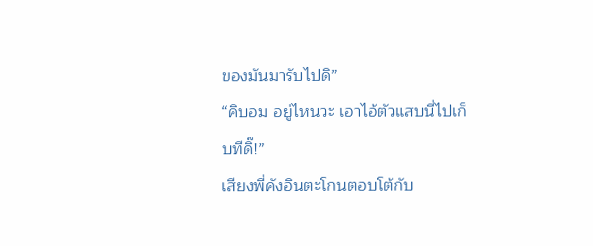ของมันมารับไปดิ”
“คิบอม อยู่ไหนวะ เอาไอ้ตัวแสบนี่ไปเก็บทีดิ๊!”
เสียงพี่คังอินตะโกนตอบโต้กับ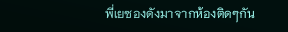พี่เยซองดังมาจากห้องติดๆกัน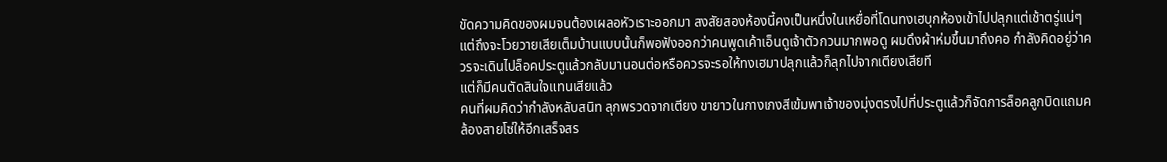ขัดความคิดของผมจนต้องเผลอหัวเราะออกมา สงสัยสองห้องนี้คงเป็นหนึ่งในเหยื่อที่โดนทงเฮบุกห้องเข้าไปปลุกแต่เช้าตรู่แน่ๆ แต่ถึงจะโวยวายเสียเต็มบ้านแบบนั้นก็พอฟังออกว่าคนพูดเค้าเอ็นดูเจ้าตัวกวนมากพอดู ผมดึงผ้าห่มขึ้นมาถึงคอ กำลังคิดอยู่ว่าควรจะเดินไปล็อคประตูแล้วกลับมานอนต่อหรือควรจะรอให้ทงเฮมาปลุกแล้วก็ลุกไปจากเตียงเสียที
แต่ก็มีคนตัดสินใจแทนเสียแล้ว
คนที่ผมคิดว่ากำลังหลับสนิท ลุกพรวดจากเตียง ขายาวในกางเกงสีเข้มพาเจ้าของมุ่งตรงไปที่ประตูแล้วก็จัดการล็อคลูกบิดแถมคล้องสายโซ่ให้อีกเสร็จสร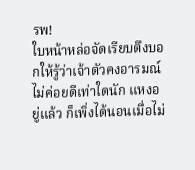รพ!
ใบหน้าหล่อจัดเรียบตึงบอกให้รู้ว่าเจ้าตัวคงอารมณ์ไม่ค่อยดีเท่าใดนัก แหงอยู่แล้ว ก็เพิ่งได้นอนเมื่อไม่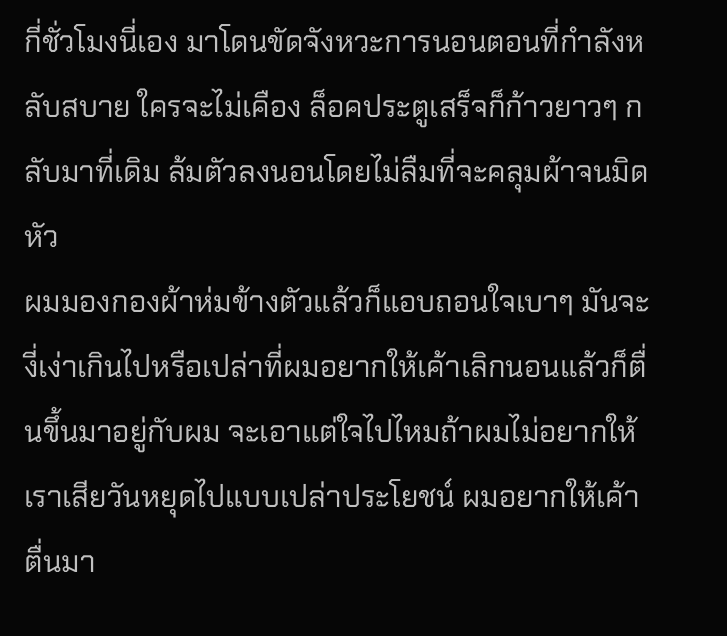กี่ชั่วโมงนี่เอง มาโดนขัดจังหวะการนอนตอนที่กำลังหลับสบาย ใครจะไม่เคือง ล็อคประตูเสร็จก็ก้าวยาวๆ กลับมาที่เดิม ล้มตัวลงนอนโดยไม่ลืมที่จะคลุมผ้าจนมิดหัว
ผมมองกองผ้าห่มข้างตัวแล้วก็แอบถอนใจเบาๆ มันจะงี่เง่าเกินไปหรือเปล่าที่ผมอยากให้เค้าเลิกนอนแล้วก็ตื่นขึ้นมาอยู่กับผม จะเอาแต่ใจไปไหมถ้าผมไม่อยากให้เราเสียวันหยุดไปแบบเปล่าประโยชน์ ผมอยากให้เค้าตื่นมา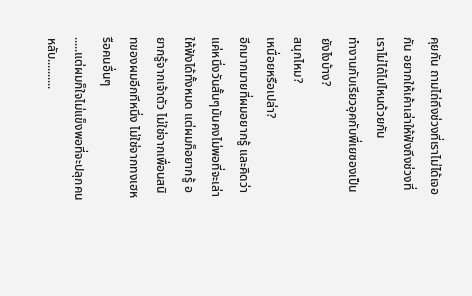คุยกัน ถามไถ่ถึงช่วงที่เราไม่ได้เจอกัน อยากให้เค้าเล่าให้ฟังถึงช่วงที่เราไม่ได้ไปไหนด้วยกัน
ทำงานกับเรียวอุคกับพี่เยซองเป็นยังไงบ้าง?
สนุกไหม?
เหนื่อยหรือเปล่า?
อีกมากมายที่ผมอยากรู้ และคิดว่าแค่หนึ่งวันสั้นๆมันคงไม่พอที่จะเล่าให้ฟังได้ทั้งหมด แต่ผมก็อยากรู้ อยากรู้จากเจ้าตัว ไม่ใช่จากเพื่อนสนิทของผมอีกทีหนึ่ง ไม่ใช่จากทงเฮหรือคนอื่นๆ
.....แต่ผมก็ใจไม่แข็งพอที่จะปลุกคนหลับ..........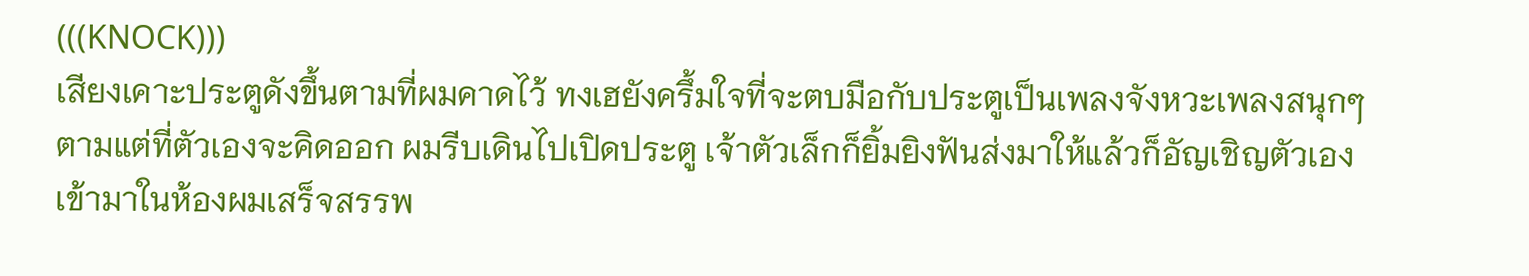(((KNOCK)))
เสียงเคาะประตูดังขึ้นตามที่ผมคาดไว้ ทงเฮยังครึ้มใจที่จะตบมือกับประตูเป็นเพลงจังหวะเพลงสนุกๆตามแต่ที่ตัวเองจะคิดออก ผมรีบเดินไปเปิดประตู เจ้าตัวเล็กก็ยิ้มยิงฟันส่งมาให้แล้วก็อัญเชิญตัวเองเข้ามาในห้องผมเสร็จสรรพ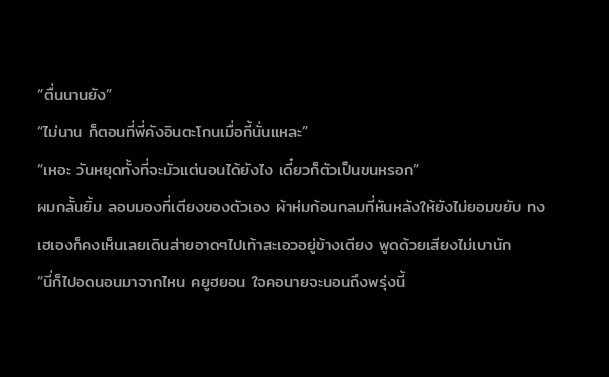“ตื่นนานยัง”
“ไม่นาน ก็ตอนที่พี่คังอินตะโกนเมื่อกี้นั่นแหละ”
“เหอะ วันหยุดทั้งที่จะมัวแต่นอนได้ยังไง เดี๋ยวก็ตัวเป็นขนหรอก”
ผมกลั้นยิ้ม ลอบมองที่เตียงของตัวเอง ผ้าห่มก้อนกลมที่หันหลังให้ยังไม่ยอมขยับ ทงเฮเองก็คงเห็นเลยเดินส่ายอาดๆไปเท้าสะเอวอยู่ข้างเตียง พูดด้วยเสียงไม่เบานัก
“นี่ก็ไปอดนอนมาจากไหน คยูฮยอน ใจคอนายจะนอนถึงพรุ่งนี้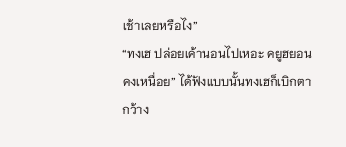เช้าเลยหรือไง”
“ทงเฮ ปล่อยเค้านอนไปเหอะ คยูฮยอนคงเหนื่อย” ได้ฟังแบบนั้นทงเฮก็เบิกตากว้าง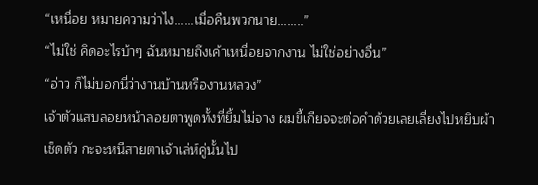“เหนื่อย หมายความว่าไง......เมื่อคืนพวกนาย........”
“ไม่ใช่ คิดอะไรบ้าๆ ฉันหมายถึงเค้าเหนื่อยจากงาน ไม่ใช่อย่างอื่น”
“อ่าว ก็ไม่บอกนี่ว่างานบ้านหรืองานหลวง”
เจ้าตัวแสบลอยหน้าลอยตาพูดทั้งที่ยิ้มไม่จาง ผมขี้เกียจจะต่อคำด้วยเลยเลี่ยงไปหยิบผ้าเช็ดตัว กะจะหนีสายตาเจ้าเล่ห์คู่นั้นไป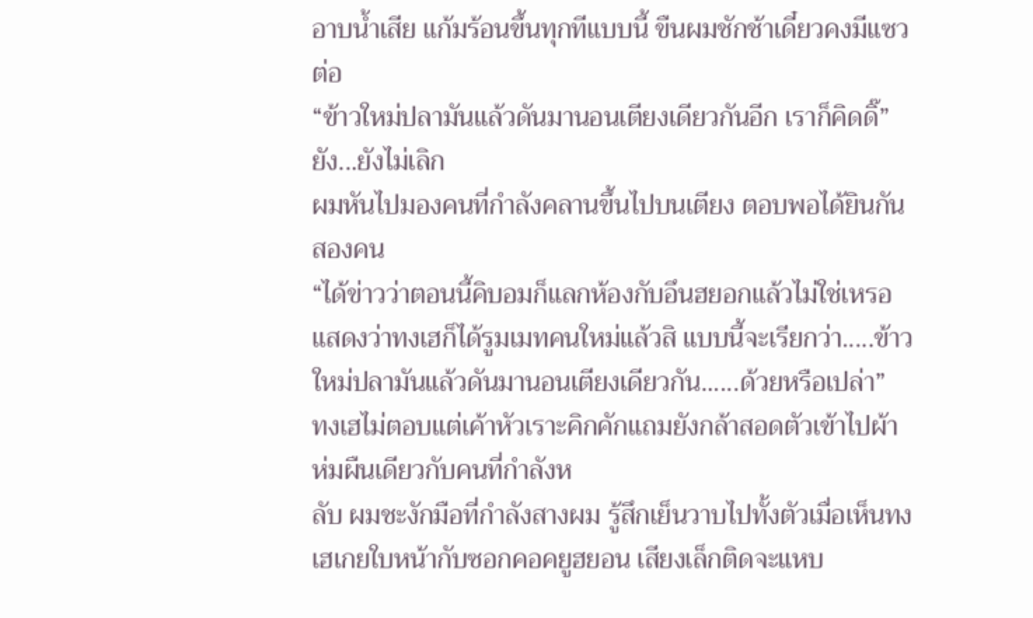อาบน้ำเสีย แก้มร้อนขึ้นทุกทีแบบนี้ ขืนผมชักช้าเดี๋ยวคงมีแซวต่อ
“ข้าวใหม่ปลามันแล้วดันมานอนเตียงเดียวกันอีก เราก็คิดดิ๊”
ยัง...ยังไม่เลิก
ผมหันไปมองคนที่กำลังคลานขึ้นไปบนเตียง ตอบพอได้ยินกันสองคน
“ได้ข่าวว่าตอนนี้คิบอมก็แลกห้องกับอึนฮยอกแล้วไม่ใช่เหรอ แสดงว่าทงเฮก็ได้รูมเมทคนใหม่แล้วสิ แบบนี้จะเรียกว่า.....ข้าวใหม่ปลามันแล้วดันมานอนเตียงเดียวกัน......ด้วยหรือเปล่า”
ทงเฮไม่ตอบแต่เค้าหัวเราะคิกคักแถมยังกล้าสอดตัวเข้าไปผ้าห่มผืนเดียวกับคนที่กำลังห
ลับ ผมชะงักมือที่กำลังสางผม รู้สึกเย็นวาบไปทั้งตัวเมื่อเห็นทงเฮเกยใบหน้ากับซอกคอคยูฮยอน เสียงเล็กติดจะแหบ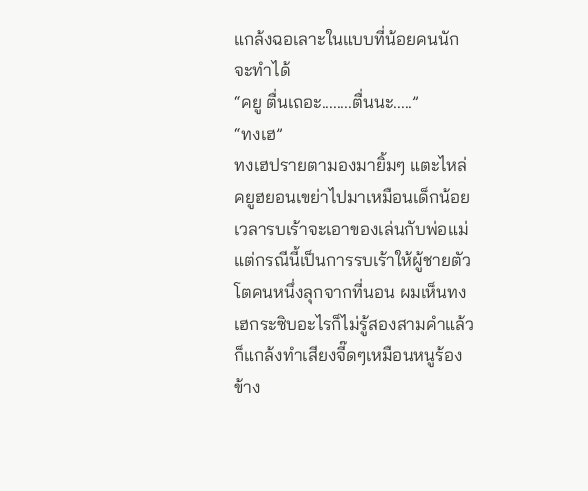แกล้งฉอเลาะในแบบที่น้อยคนนักจะทำได้
“คยู ตื่นเถอะ........ตื่นนะ.....”
“ทงเฮ”
ทงเฮปรายตามองมายิ้มๆ แตะไหล่คยูฮยอนเขย่าไปมาเหมือนเด็กน้อยเวลารบเร้าจะเอาของเล่นกับพ่อแม่แต่กรณีนี้เป็นการรบเร้าให้ผู้ชายตัวโตคนหนึ่งลุกจากที่นอน ผมเห็นทงเฮกระซิบอะไรก็ไม่รู้สองสามคำแล้วก็แกล้งทำเสียงจี๊ดๆเหมือนหนูร้องข้าง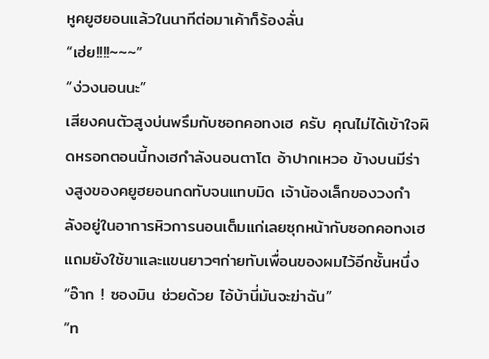หูคยูฮยอนแล้วในนาทีต่อมาเค้าก็ร้องลั่น
“เฮ่ย!!!!~~~”
“ง่วงนอนนะ”
เสียงคนตัวสูงบ่นพรึมกับซอกคอทงเฮ ครับ คุณไม่ได้เข้าใจผิดหรอกตอนนี้ทงเฮกำลังนอนตาโต อ้าปากเหวอ ข้างบนมีร่างสูงของคยูฮยอนกดทับจนแทบมิด เจ้าน้องเล็กของวงกำลังอยู่ในอาการหิวการนอนเต็มแก่เลยซุกหน้ากับซอกคอทงเฮ แถมยังใช้ขาและแขนยาวๆก่ายทับเพื่อนของผมไว้อีกชั้นหนึ่ง
“อ๊าก ! ซองมิน ช่วยด้วย ไอ้บ้านี่มันจะฆ่าฉัน”
“ท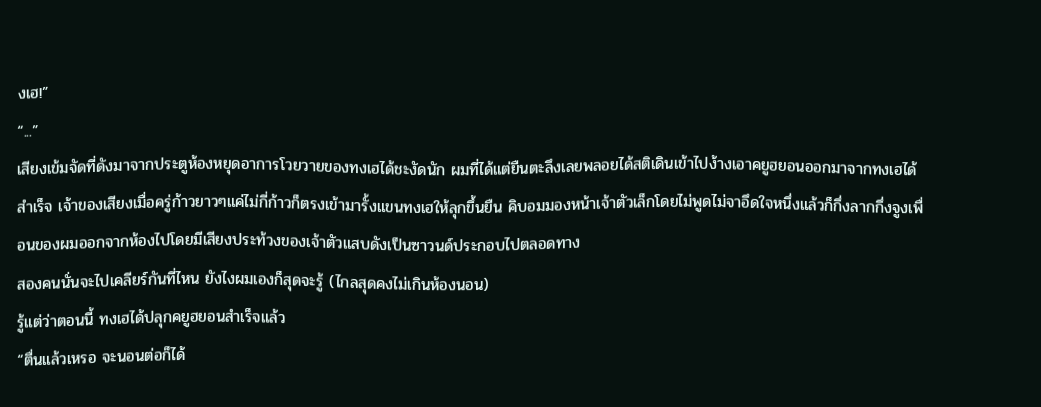งเฮ!”
“...”
เสียงเข้มจัดที่ดังมาจากประตูห้องหยุดอาการโวยวายของทงเฮได้ชะงัดนัก ผมที่ได้แต่ยืนตะลึงเลยพลอยได้สติเดินเข้าไปง้างเอาคยูฮยอนออกมาจากทงเฮได้สำเร็จ เจ้าของเสียงเมื่อครู่ก้าวยาวๆแค่ไม่กี่ก้าวก็ตรงเข้ามารั้งแขนทงเฮให้ลุกขึ้นยืน คิบอมมองหน้าเจ้าตัวเล็กโดยไม่พูดไม่จาอึดใจหนึ่งแล้วก็กึ่งลากกึ่งจูงเพื่อนของผมออกจากห้องไปโดยมีเสียงประท้วงของเจ้าตัวแสบดังเป็นซาวนด์ประกอบไปตลอดทาง
สองคนนั่นจะไปเคลียร์กันที่ไหน ยังไงผมเองก็สุดจะรู้ (ไกลสุดคงไม่เกินห้องนอน)
รู้แต่ว่าตอนนี้ ทงเฮได้ปลุกคยูฮยอนสำเร็จแล้ว
“ตื่นแล้วเหรอ จะนอนต่อก็ได้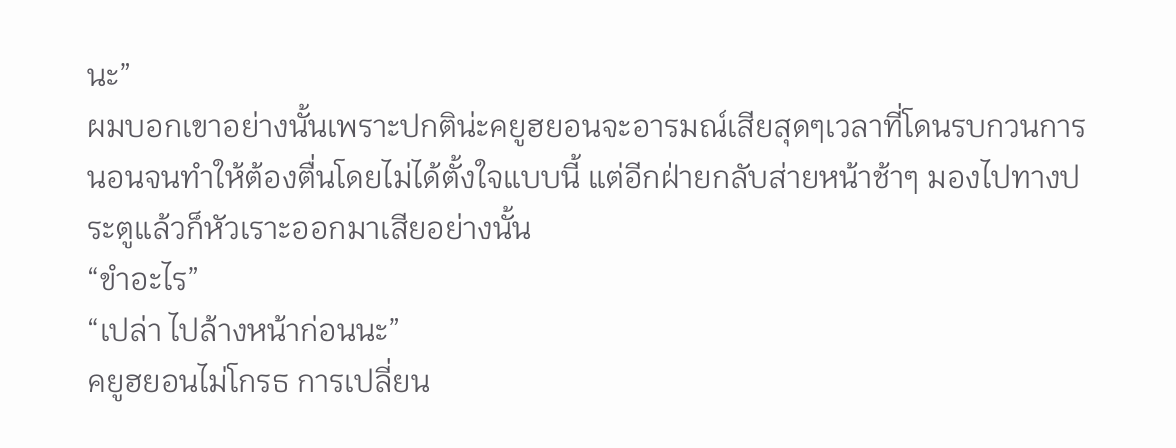นะ”
ผมบอกเขาอย่างนั้นเพราะปกติน่ะคยูฮยอนจะอารมณ์เสียสุดๆเวลาที่โดนรบกวนการนอนจนทำให้ต้องตื่นโดยไม่ได้ตั้งใจแบบนี้ แต่อีกฝ่ายกลับส่ายหน้าช้าๆ มองไปทางประตูแล้วก็หัวเราะออกมาเสียอย่างนั้น
“ขำอะไร”
“เปล่า ไปล้างหน้าก่อนนะ”
คยูฮยอนไม่โกรธ การเปลี่ยน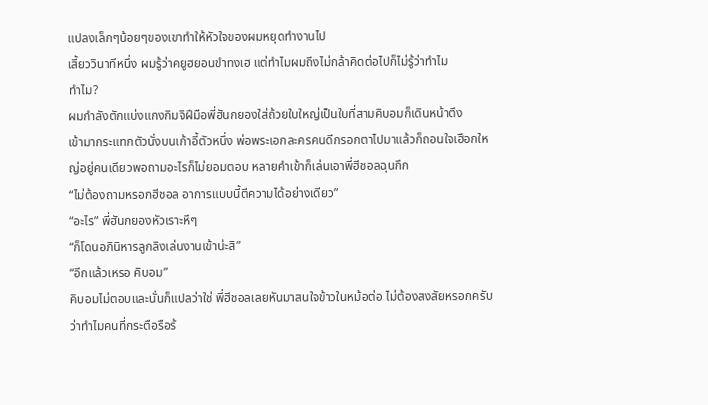แปลงเล็กๆน้อยๆของเขาทำให้หัวใจของผมหยุดทำงานไป
เสี้ยววินาทีหนึ่ง ผมรู้ว่าคยูฮยอนขำทงเฮ แต่ทำไมผมถึงไม่กล้าคิดต่อไปก็ไม่รู้ว่าทำไม
ทำไม?
ผมกำลังตักแบ่งแกงกิมจิฝีมือพี่ฮันกยองใส่ถ้วยใบใหญ่เป็นใบที่สามคิบอมก็เดินหน้าตึง
เข้ามากระแทกตัวนั่งบนเก้าอี้ตัวหนึ่ง พ่อพระเอกละครคนดีกรอกตาไปมาแล้วก็ถอนใจเฮือกใหญ่อยู่คนเดียวพอถามอะไรก็ไม่ยอมตอบ หลายคำเข้าก็เล่นเอาพี่ฮีชอลฉุนกึก
“ไม่ต้องถามหรอกฮีชอล อาการแบบนี้ตีความได้อย่างเดียว”
“อะไร” พี่ฮันกยองหัวเราะหึๆ
“ก็โดนอภินิหารลูกลิงเล่นงานเข้าน่ะสิ”
“อีกแล้วเหรอ คิบอม”
คิบอมไม่ตอบและนั่นก็แปลว่าใช่ พี่ฮีชอลเลยหันมาสนใจข้าวในหม้อต่อ ไม่ต้องสงสัยหรอกครับว่าทำไมคนที่กระตือรือร้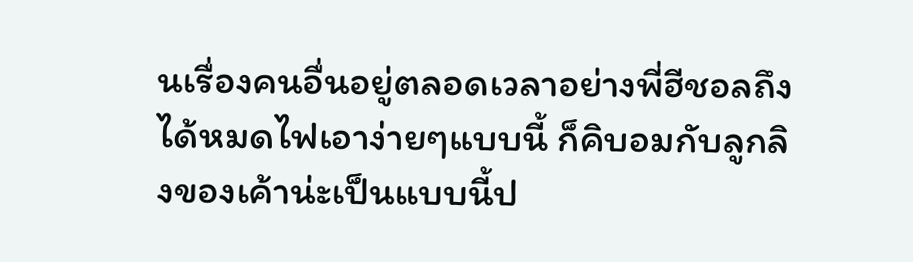นเรื่องคนอื่นอยู่ตลอดเวลาอย่างพี่ฮีชอลถึงได้หมดไฟเอาง่ายๆแบบนี้ ก็คิบอมกับลูกลิงของเค้าน่ะเป็นแบบนี้ป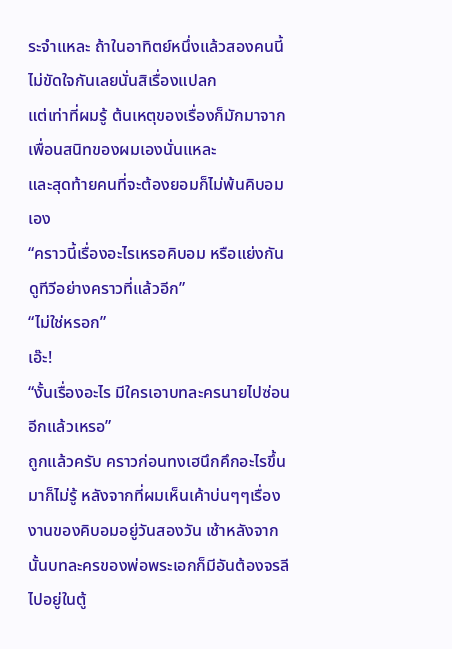ระจำแหละ ถ้าในอาทิตย์หนึ่งแล้วสองคนนี้ไม่ขัดใจกันเลยนั่นสิเรื่องแปลก
แต่เท่าที่ผมรู้ ต้นเหตุของเรื่องก็มักมาจากเพื่อนสนิทของผมเองนั่นแหละ
และสุดท้ายคนที่จะต้องยอมก็ไม่พ้นคิบอมเอง
“คราวนี้เรื่องอะไรเหรอคิบอม หรือแย่งกันดูทีวีอย่างคราวที่แล้วอีก”
“ไม่ใช่หรอก”
เอ๊ะ!
“งั้นเรื่องอะไร มีใครเอาบทละครนายไปซ่อนอีกแล้วเหรอ”
ถูกแล้วครับ คราวก่อนทงเฮนึกคึกอะไรขึ้นมาก็ไม่รู้ หลังจากที่ผมเห็นเค้าบ่นๆๆเรื่องงานของคิบอมอยู่วันสองวัน เช้าหลังจากนั้นบทละครของพ่อพระเอกก็มีอันต้องจรลีไปอยู่ในตู้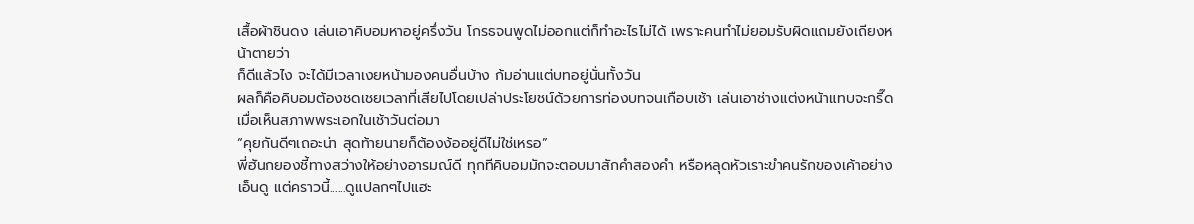เสื้อผ้าชินดง เล่นเอาคิบอมหาอยู่ครึ่งวัน โกรธจนพูดไม่ออกแต่ก็ทำอะไรไม่ได้ เพราะคนทำไม่ยอมรับผิดแถมยังเถียงหน้าตายว่า
ก็ดีแล้วไง จะได้มีเวลาเงยหน้ามองคนอื่นบ้าง ก้มอ่านแต่บทอยู่นั่นทั้งวัน
ผลก็คือคิบอมต้องชดเชยเวลาที่เสียไปโดยเปล่าประโยชน์ด้วยการท่องบทจนเกือบเช้า เล่นเอาช่างแต่งหน้าแทบจะกรี๊ดเมื่อเห็นสภาพพระเอกในเช้าวันต่อมา
“คุยกันดีๆเถอะน่า สุดท้ายนายก็ต้องง้ออยู่ดีไม่ใช่เหรอ”
พี่ฮันกยองชี้ทางสว่างให้อย่างอารมณ์ดี ทุกทีคิบอมมักจะตอบมาสักคำสองคำ หรือหลุดหัวเราะขำคนรักของเค้าอย่างเอ็นดู แต่คราวนี้......ดูแปลกๆไปแฮะ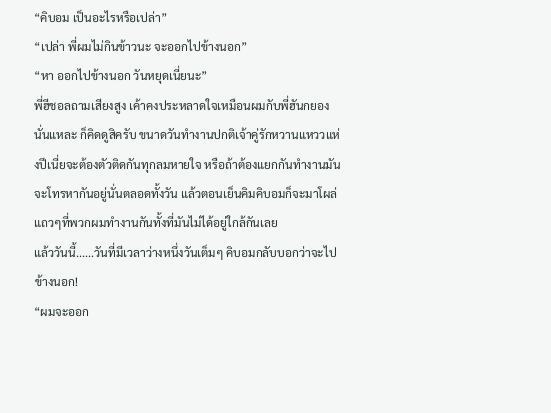“คิบอม เป็นอะไรหรือเปล่า”
“เปล่า พี่ผมไม่กินข้าวนะ จะออกไปข้างนอก”
“หา ออกไปข้างนอก วันหยุดเนี่ยนะ”
พี่ฮีชอลถามเสียงสูง เค้าคงประหลาดใจเหมือนผมกับพี่ฮันกยองนั่นแหละ ก็คิดดูสิครับ ขนาดวันทำงานปกติเจ้าคู่รักหวานแหววแห่งปีเนี่ยจะต้องตัวติดกันทุกลมหายใจ หรือถ้าต้องแยกกันทำงานมันจะโทรหากันอยู่นั่นตลอดทั้งวัน แล้วตอนเย็นคิมคิบอมก็จะมาโผล่แถวๆที่พวกผมทำงานกันทั้งที่มันไม่ได้อยู่ใกล้กันเลย
แล้ววันนี้......วันที่มีเวลาว่างหนึ่งวันเต็มๆ คิบอมกลับบอกว่าจะไปข้างนอก!
“ผมจะออก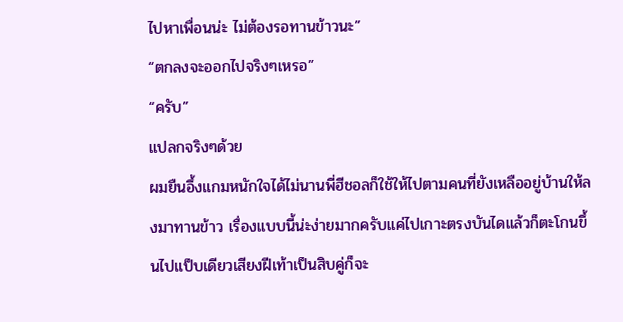ไปหาเพื่อนน่ะ ไม่ต้องรอทานข้าวนะ”
“ตกลงจะออกไปจริงๆเหรอ”
“ครับ”
แปลกจริงๆด้วย
ผมยืนอึ้งแกมหนักใจได้ไม่นานพี่ฮีชอลก็ใช้ให้ไปตามคนที่ยังเหลืออยู่บ้านให้ลงมาทานข้าว เรื่องแบบนี้น่ะง่ายมากครับแค่ไปเกาะตรงบันไดแล้วก็ตะโกนขึ้นไปแป็บเดียวเสียงฝีเท้าเป็นสิบคู่ก็จะ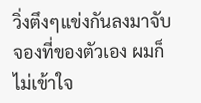วิ่งตึงๆแข่งกันลงมาจับจองที่ของตัวเอง ผมก็ไม่เข้าใจ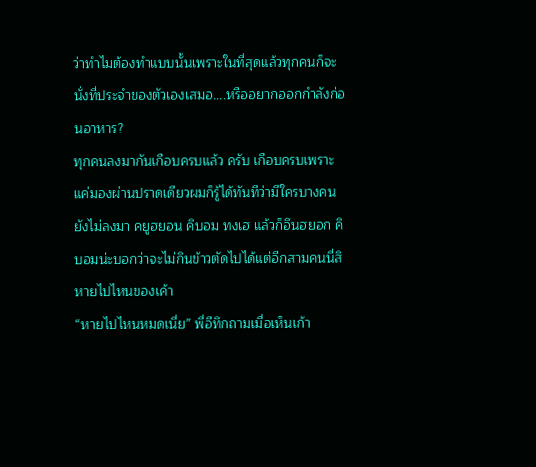ว่าทำไมต้องทำแบบนั้นเพราะในที่สุดแล้วทุกคนก็จะนั่งที่ประจำของตัวเองเสมอ....หรืออยากออกกำลังก่อนอาหาร?
ทุกคนลงมากันเกือบครบแล้ว ครับ เกือบครบเพราะแค่มองผ่านปราดเดียวผมก็รู้ได้ทันทีว่ามีใครบางคนยังไม่ลงมา คยูฮยอน คิบอม ทงเฮ แล้วก็อึนฮยอก คิบอมน่ะบอกว่าจะไม่กินข้าวตัดไปได้แต่อีกสามคนนี่สิ หายไปไหนของเค้า
“หายไปไหนหมดเนี่ย” พี่อีทึกถามเมื่อเห็นเก้า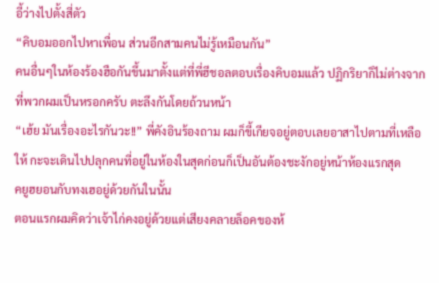อี้ว่างไปตั้งสี่ตัว
“คิบอมออกไปหาเพื่อน ส่วนอีกสามคนไม่รู้เหมือนกัน”
คนอื่นๆในห้องร้องฮือกันขึ้นมาตั้งแต่ที่พี่ฮีชอลตอบเรื่องคิบอมแล้ว ปฏิกริยาก็ไม่ต่างจากที่พวกผมเป็นหรอกครับ ตะลึงกันโดยถ้วนหน้า
“เฮ้ย มันเรื่องอะไรกันวะ!!” พี่คังอินร้องถาม ผมก็ขี้เกียจอยู่ตอบเลยอาสาไปตามที่เหลือให้ กะจะเดินไปปลุกคนที่อยู่ในห้องในสุดก่อนก็เป็นอันต้องชะงักอยู่หน้าห้องแรกสุด
คยูฮยอนกับทงเฮอยู่ด้วยกันในนั้น
ตอนแรกผมคิดว่าเจ้าไก่คงอยู่ด้วยแต่เสียงคลายล็อคของห้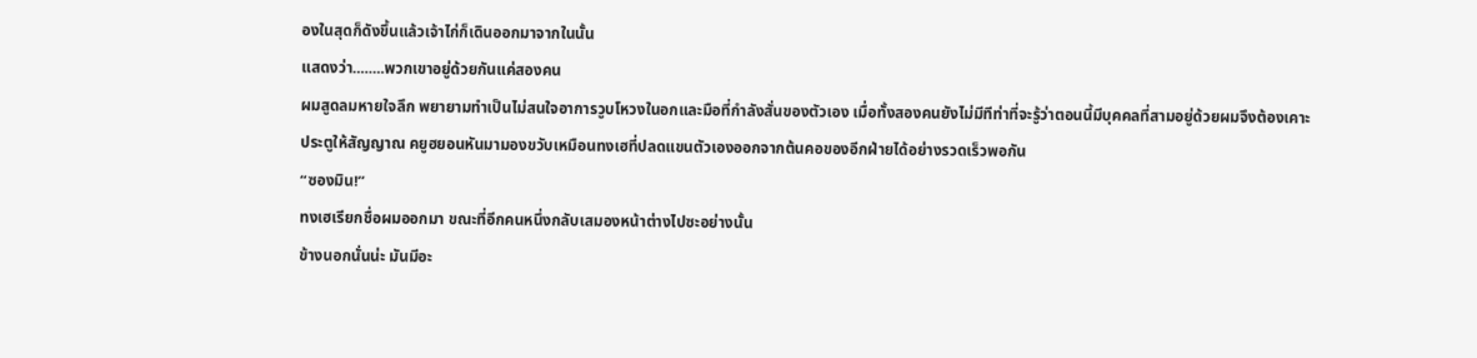องในสุดก็ดังขึ้นแล้วเจ้าไก่ก็เดินออกมาจากในนั้น
แสดงว่า........พวกเขาอยู่ด้วยกันแค่สองคน
ผมสูดลมหายใจลึก พยายามทำเป็นไม่สนใจอาการวูบโหวงในอกและมือที่กำลังสั่นของตัวเอง เมื่อทั้งสองคนยังไม่มีทีท่าที่จะรู้ว่าตอนนี้มีบุคคลที่สามอยู่ด้วยผมจึงต้องเคาะประตูให้สัญญาณ คยูฮยอนหันมามองขวับเหมือนทงเฮที่ปลดแขนตัวเองออกจากต้นคอของอีกฝ่ายได้อย่างรวดเร็วพอกัน
“ซองมิน!”
ทงเฮเรียกชื่อผมออกมา ขณะที่อีกคนหนึ่งกลับเสมองหน้าต่างไปซะอย่างนั้น
ข้างนอกนั่นน่ะ มันมีอะ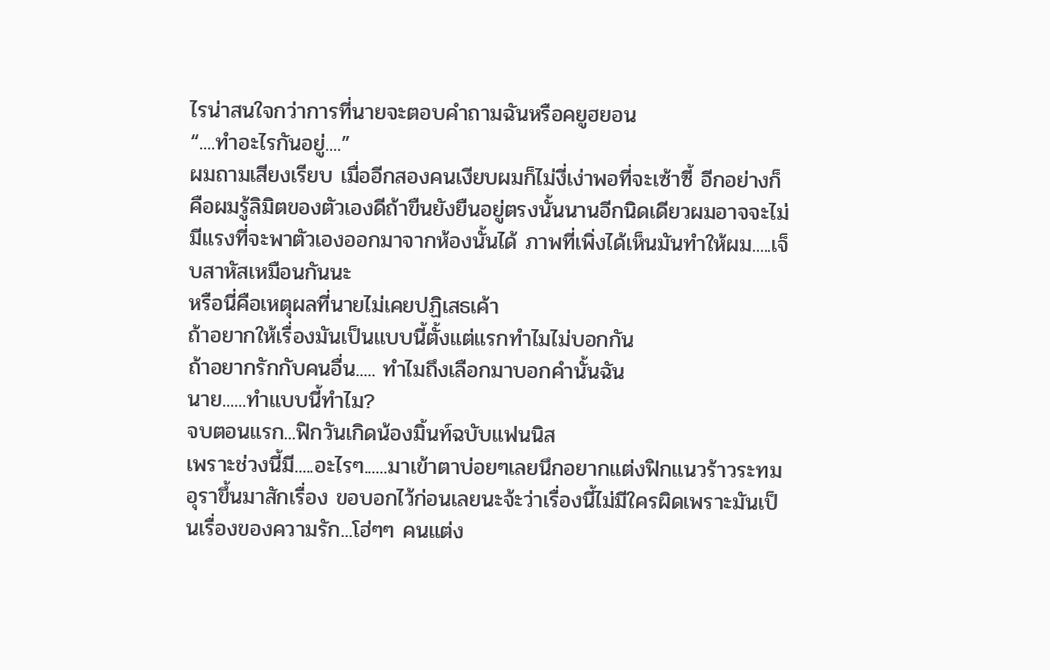ไรน่าสนใจกว่าการที่นายจะตอบคำถามฉันหรือคยูฮยอน
“....ทำอะไรกันอยู่....”
ผมถามเสียงเรียบ เมื่ออีกสองคนเงียบผมก็ไม่งี่เง่าพอที่จะเซ้าซี้ อีกอย่างก็คือผมรู้ลิมิตของตัวเองดีถ้าขืนยังยืนอยู่ตรงนั้นนานอีกนิดเดียวผมอาจจะไม่มีแรงที่จะพาตัวเองออกมาจากห้องนั้นได้ ภาพที่เพิ่งได้เห็นมันทำให้ผม.....เจ็บสาหัสเหมือนกันนะ
หรือนี่คือเหตุผลที่นายไม่เคยปฏิเสธเค้า
ถ้าอยากให้เรื่องมันเป็นแบบนี้ตั้งแต่แรกทำไมไม่บอกกัน
ถ้าอยากรักกับคนอื่น..... ทำไมถึงเลือกมาบอกคำนั้นฉัน
นาย......ทำแบบนี้ทำไม?
จบตอนแรก...ฟิกวันเกิดน้องมิ้นท์ฉบับแฟนนิส
เพราะช่วงนี้มี.....อะไรๆ......มาเข้าตาบ่อยๆเลยนึกอยากแต่งฟิกแนวร้าวระทมอุราขึ้นมาสักเรื่อง ขอบอกไว้ก่อนเลยนะจ้ะว่าเรื่องนี้ไม่มีใครผิดเพราะมันเป็นเรื่องของความรัก...โฮ่ๆๆ คนแต่ง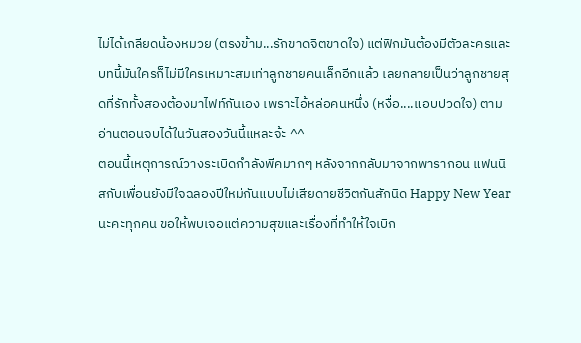ไม่ได้เกลียดน้องหมวย (ตรงข้าม...รักขาดจิตขาดใจ) แต่ฟิกมันต้องมีตัวละครและบทนี้มันใครก็ไม่มีใครเหมาะสมเท่าลูกชายคนเล็กอีกแล้ว เลยกลายเป็นว่าลูกชายสุดที่รักทั้งสองต้องมาไฟท์กันเอง เพราะไอ้หล่อคนหนึ่ง (หงื่อ....แอบปวดใจ) ตามอ่านตอนจบได้ในวันสองวันนี้แหละจ้ะ ^^
ตอนนี้เหตุการณ์วางระเบิดกำลังพีคมากๆ หลังจากกลับมาจากพารากอน แฟนนิสกับเพื่อนยังมีใจฉลองปีใหม่กันแบบไม่เสียดายชีวิตกันสักนิด Happy New Year นะคะทุกคน ขอให้พบเจอแต่ความสุขและเรื่องที่ทำให้ใจเบิก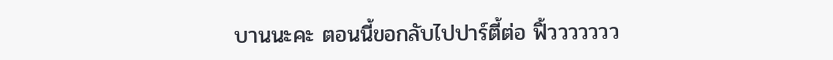บานนะคะ ตอนนี้ขอกลับไปปาร์ตี้ต่อ ฟิ้ววววววว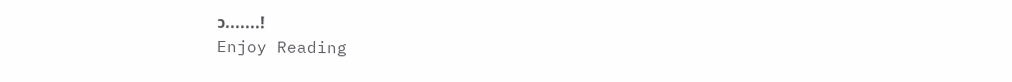ว.......!
Enjoy Reading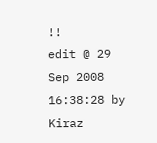!!
edit @ 29 Sep 2008 16:38:28 by Kiraz